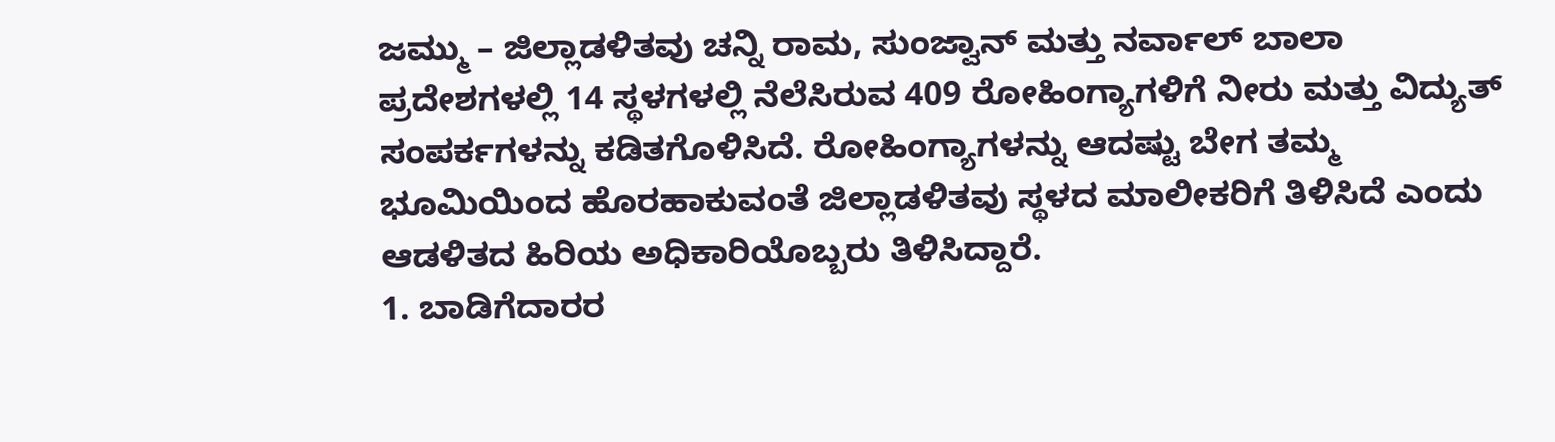ಜಮ್ಮು – ಜಿಲ್ಲಾಡಳಿತವು ಚನ್ನಿ ರಾಮ, ಸುಂಜ್ವಾನ್ ಮತ್ತು ನರ್ವಾಲ್ ಬಾಲಾ ಪ್ರದೇಶಗಳಲ್ಲಿ 14 ಸ್ಥಳಗಳಲ್ಲಿ ನೆಲೆಸಿರುವ 409 ರೋಹಿಂಗ್ಯಾಗಳಿಗೆ ನೀರು ಮತ್ತು ವಿದ್ಯುತ್ ಸಂಪರ್ಕಗಳನ್ನು ಕಡಿತಗೊಳಿಸಿದೆ. ರೋಹಿಂಗ್ಯಾಗಳನ್ನು ಆದಷ್ಟು ಬೇಗ ತಮ್ಮ ಭೂಮಿಯಿಂದ ಹೊರಹಾಕುವಂತೆ ಜಿಲ್ಲಾಡಳಿತವು ಸ್ಥಳದ ಮಾಲೀಕರಿಗೆ ತಿಳಿಸಿದೆ ಎಂದು ಆಡಳಿತದ ಹಿರಿಯ ಅಧಿಕಾರಿಯೊಬ್ಬರು ತಿಳಿಸಿದ್ದಾರೆ.
1. ಬಾಡಿಗೆದಾರರ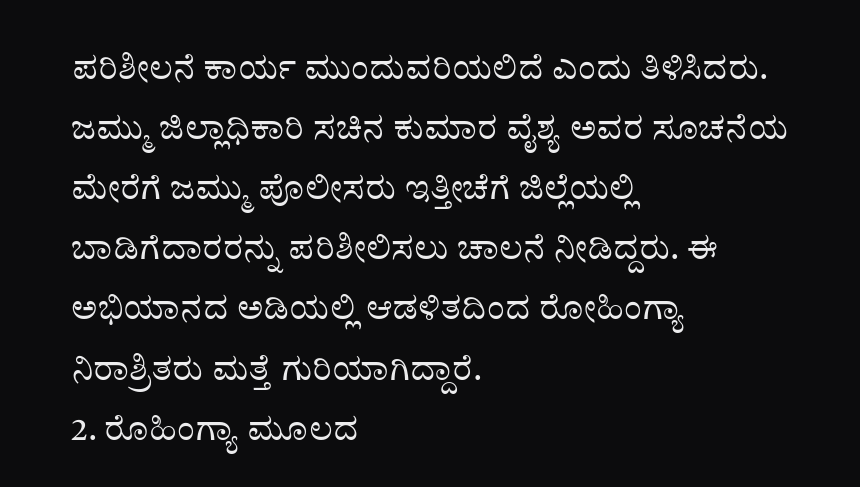ಪರಿಶೀಲನೆ ಕಾರ್ಯ ಮುಂದುವರಿಯಲಿದೆ ಎಂದು ತಿಳಿಸಿದರು. ಜಮ್ಮು ಜಿಲ್ಲಾಧಿಕಾರಿ ಸಚಿನ ಕುಮಾರ ವೈಶ್ಯ ಅವರ ಸೂಚನೆಯ ಮೇರೆಗೆ ಜಮ್ಮು ಪೊಲೀಸರು ಇತ್ತೀಚೆಗೆ ಜಿಲ್ಲೆಯಲ್ಲಿ ಬಾಡಿಗೆದಾರರನ್ನು ಪರಿಶೀಲಿಸಲು ಚಾಲನೆ ನೀಡಿದ್ದರು. ಈ ಅಭಿಯಾನದ ಅಡಿಯಲ್ಲಿ ಆಡಳಿತದಿಂದ ರೋಹಿಂಗ್ಯಾ ನಿರಾಶ್ರಿತರು ಮತ್ತೆ ಗುರಿಯಾಗಿದ್ದಾರೆ.
2. ರೊಹಿಂಗ್ಯಾ ಮೂಲದ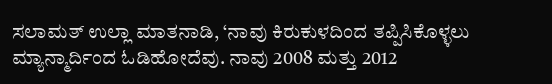ಸಲಾಮತ್ ಉಲ್ಲಾ ಮಾತನಾಡಿ, ‘ನಾವು ಕಿರುಕುಳದಿಂದ ತಪ್ಪಿಸಿಕೊಳ್ಳಲು ಮ್ಯಾನ್ಮಾರ್ದಿಂದ ಓಡಿಹೋದೆವು. ನಾವು 2008 ಮತ್ತು 2012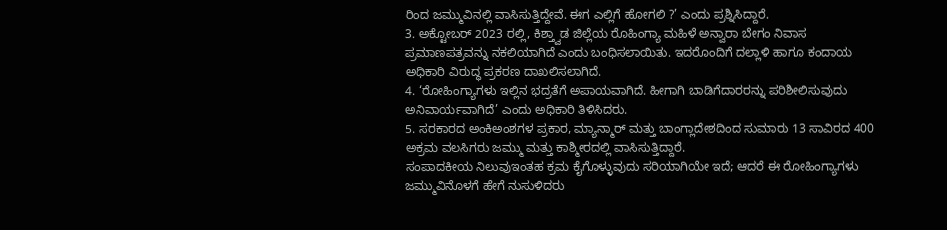ರಿಂದ ಜಮ್ಮುವಿನಲ್ಲಿ ವಾಸಿಸುತ್ತಿದ್ದೇವೆ. ಈಗ ಎಲ್ಲಿಗೆ ಹೋಗಲಿ ?’ ಎಂದು ಪ್ರಶ್ನಿಸಿದ್ದಾರೆ.
3. ಅಕ್ಟೋಬರ್ 2023 ರಲ್ಲಿ, ಕಿಶ್ತ್ವಾಡ ಜಿಲ್ಲೆಯ ರೊಹಿಂಗ್ಯಾ ಮಹಿಳೆ ಅನ್ವಾರಾ ಬೇಗಂ ನಿವಾಸ ಪ್ರಮಾಣಪತ್ರವನ್ನು ನಕಲಿಯಾಗಿದೆ ಎಂದು ಬಂಧಿಸಲಾಯಿತು. ಇದರೊಂದಿಗೆ ದಲ್ಲಾಳಿ ಹಾಗೂ ಕಂದಾಯ ಅಧಿಕಾರಿ ವಿರುದ್ಧ ಪ್ರಕರಣ ದಾಖಲಿಸಲಾಗಿದೆ.
4. ‘ರೋಹಿಂಗ್ಯಾಗಳು ಇಲ್ಲಿನ ಭದ್ರತೆಗೆ ಅಪಾಯವಾಗಿದೆ. ಹೀಗಾಗಿ ಬಾಡಿಗೆದಾರರನ್ನು ಪರಿಶೀಲಿಸುವುದು ಅನಿವಾರ್ಯವಾಗಿದೆ’ ಎಂದು ಅಧಿಕಾರಿ ತಿಳಿಸಿದರು.
5. ಸರಕಾರದ ಅಂಕಿಅಂಶಗಳ ಪ್ರಕಾರ, ಮ್ಯಾನ್ಮಾರ್ ಮತ್ತು ಬಾಂಗ್ಲಾದೇಶದಿಂದ ಸುಮಾರು 13 ಸಾವಿರದ 400 ಅಕ್ರಮ ವಲಸಿಗರು ಜಮ್ಮು ಮತ್ತು ಕಾಶ್ಮೀರದಲ್ಲಿ ವಾಸಿಸುತ್ತಿದ್ದಾರೆ.
ಸಂಪಾದಕೀಯ ನಿಲುವುಇಂತಹ ಕ್ರಮ ಕೈಗೊಳ್ಳುವುದು ಸರಿಯಾಗಿಯೇ ಇದೆ; ಆದರೆ ಈ ರೋಹಿಂಗ್ಯಾಗಳು ಜಮ್ಮುವಿನೊಳಗೆ ಹೇಗೆ ನುಸುಳಿದರು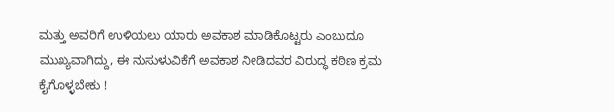ಮತ್ತು ಅವರಿಗೆ ಉಳಿಯಲು ಯಾರು ಅವಕಾಶ ಮಾಡಿಕೊಟ್ಟರು ಎಂಬುದೂ ಮುಖ್ಯವಾಗಿದ್ದು, ಈ ನುಸುಳುವಿಕೆಗೆ ಅವಕಾಶ ನೀಡಿದವರ ವಿರುದ್ಧ ಕಠಿಣ ಕ್ರಮ ಕೈಗೊಳ್ಳಬೇಕು !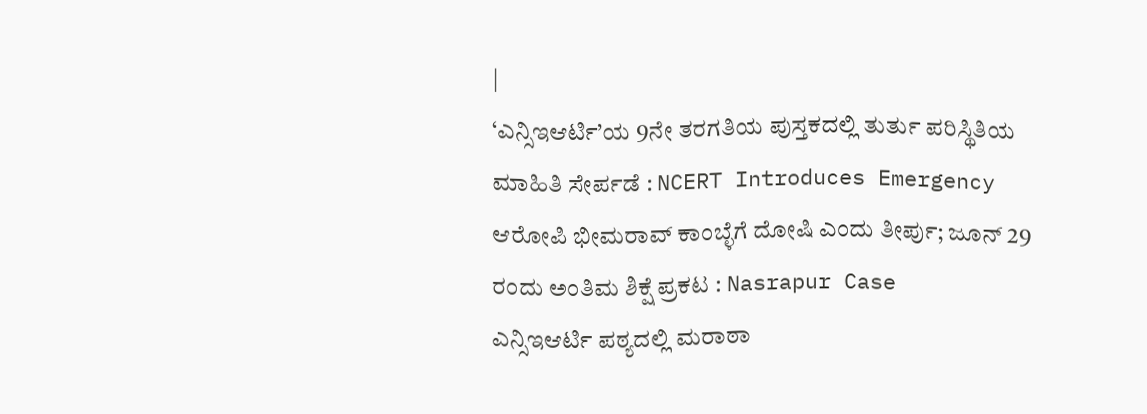|
‘ಎನ್ಸಿಇಆರ್ಟಿ’ಯ 9ನೇ ತರಗತಿಯ ಪುಸ್ತಕದಲ್ಲಿ ತುರ್ತು ಪರಿಸ್ಥಿತಿಯ ಮಾಹಿತಿ ಸೇರ್ಪಡೆ : NCERT Introduces Emergency
ಆರೋಪಿ ಭೀಮರಾವ್ ಕಾಂಬ್ಳೆಗೆ ದೋಷಿ ಎಂದು ತೀರ್ಪು; ಜೂನ್ 29 ರಂದು ಅಂತಿಮ ಶಿಕ್ಷೆ ಪ್ರಕಟ : Nasrapur Case
ಎನ್ಸಿಇಆರ್ಟಿ ಪಠ್ಯದಲ್ಲಿ ಮರಾಠಾ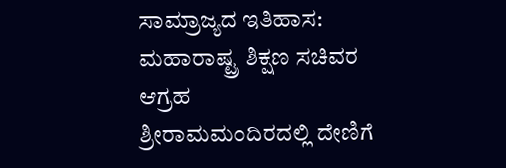ಸಾಮ್ರಾಜ್ಯದ ಇತಿಹಾಸ: ಮಹಾರಾಷ್ಟ್ರ ಶಿಕ್ಷಣ ಸಚಿವರ ಆಗ್ರಹ
ಶ್ರೀರಾಮಮಂದಿರದಲ್ಲಿ ದೇಣಿಗೆ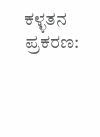ಕಳ್ಳತನ ಪ್ರಕರಣ: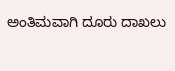ಅಂತಿಮವಾಗಿ ದೂರು ದಾಖಲು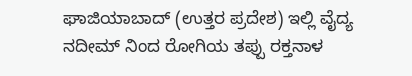ಘಾಜಿಯಾಬಾದ್ (ಉತ್ತರ ಪ್ರದೇಶ) ಇಲ್ಲಿ ವೈದ್ಯ ನದೀಮ್ ನಿಂದ ರೋಗಿಯ ತಪ್ಪು ರಕ್ತನಾಳ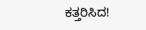ಕತ್ತರಿಸಿದ!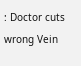: Doctor cuts wrong Vein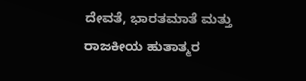ದೇವತೆ, ಭಾರತಮಾತೆ ಮತ್ತು ರಾಜಕೀಯ ಹುತಾತ್ಮರ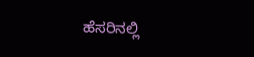ಹೆಸರಿನಲ್ಲಿ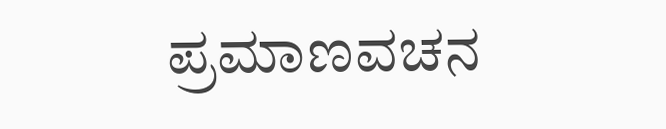ಪ್ರಮಾಣವಚನ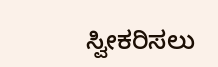ಸ್ವೀಕರಿಸಲು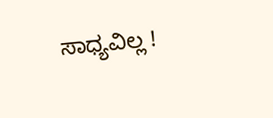ಸಾಧ್ಯವಿಲ್ಲ !